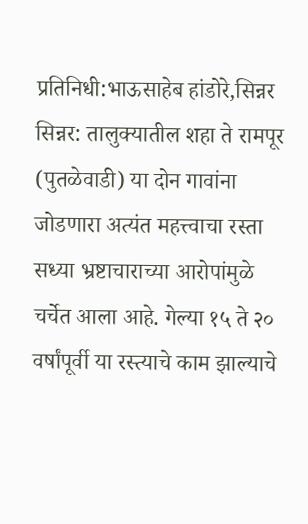प्रतिनिधी:भाऊसाहेब हांडोरे,सिन्नर
सिन्नर: तालुक्यातील शहा ते रामपूर (पुतळेवाडी) या दोन गावांना जोडणारा अत्यंत महत्त्वाचा रस्ता सध्या भ्रष्टाचाराच्या आरोपांमुळे चर्चेत आला आहे. गेल्या १५ ते २० वर्षांपूर्वी या रस्त्याचे काम झाल्याचे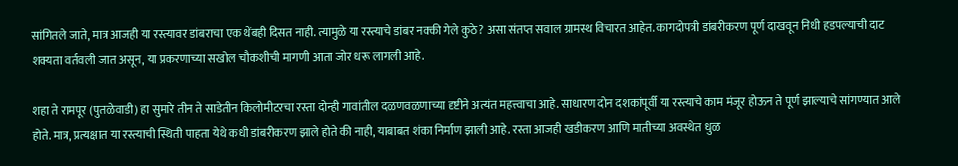सांगितले जाते, मात्र आजही या रस्त्यावर डांबराचा एक थेंबही दिसत नाही. त्यामुळे या रस्त्याचे डांबर नक्की गेले कुठे? असा संतप्त सवाल ग्रामस्थ विचारत आहेत. कागदोपत्री डांबरीकरण पूर्ण दाखवून निधी हडपल्याची दाट शक्यता वर्तवली जात असून, या प्रकरणाच्या सखोल चौकशीची मागणी आता जोर धरू लागली आहे.

शहा ते रामपूर (पुतळेवाडी) हा सुमारे तीन ते साडेतीन किलोमीटरचा रस्ता दोन्ही गावांतील दळणवळणाच्या दृष्टीने अत्यंत महत्त्वाचा आहे. साधारण दोन दशकांपूर्वी या रस्त्याचे काम मंजूर होऊन ते पूर्ण झाल्याचे सांगण्यात आले होते. मात्र, प्रत्यक्षात या रस्त्याची स्थिती पाहता येथे कधी डांबरीकरण झाले होते की नाही, याबाबत शंका निर्माण झाली आहे. रस्ता आजही खडीकरण आणि मातीच्या अवस्थेत धुळ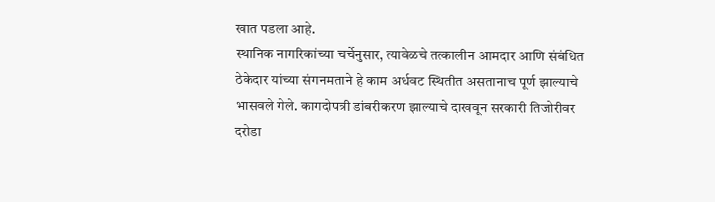खात पडला आहे.
स्थानिक नागरिकांच्या चर्चेनुसार, त्यावेळचे तत्कालीन आमदार आणि संबंधित ठेकेदार यांच्या संगनमताने हे काम अर्धवट स्थितीत असतानाच पूर्ण झाल्याचे भासवले गेले. कागदोपत्री डांबरीकरण झाल्याचे दाखवून सरकारी तिजोरीवर दरोडा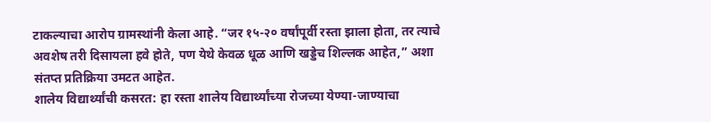टाकल्याचा आरोप ग्रामस्थांनी केला आहे. “जर १५-२० वर्षांपूर्वी रस्ता झाला होता, तर त्याचे अवशेष तरी दिसायला हवे होते, पण येथे केवळ धूळ आणि खड्डेच शिल्लक आहेत,” अशा संतप्त प्रतिक्रिया उमटत आहेत.
शालेय विद्यार्थ्यांची कसरत: हा रस्ता शालेय विद्यार्थ्यांच्या रोजच्या येण्या-जाण्याचा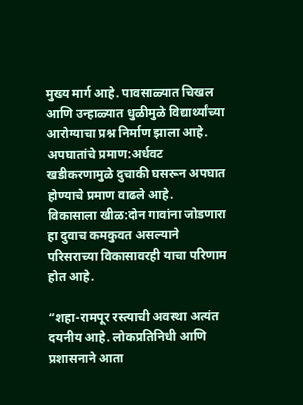मुख्य मार्ग आहे. पावसाळ्यात चिखल आणि उन्हाळ्यात धुळीमुळे विद्यार्थ्यांच्या आरोग्याचा प्रश्न निर्माण झाला आहे.
अपघातांचे प्रमाण:अर्धवट खडीकरणामुळे दुचाकी घसरून अपघात होण्याचे प्रमाण वाढले आहे.
विकासाला खीळ:दोन गावांना जोडणारा हा दुवाच कमकुवत असल्याने परिसराच्या विकासावरही याचा परिणाम होत आहे.

“शहा-रामपूर रस्त्याची अवस्था अत्यंत दयनीय आहे. लोकप्रतिनिधी आणि प्रशासनाने आता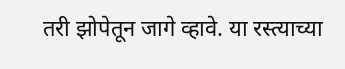तरी झोपेतून जागे व्हावे. या रस्त्याच्या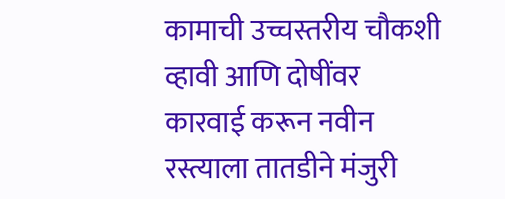कामाची उच्चस्तरीय चौकशी व्हावी आणि दोषींवर कारवाई करून नवीन रस्त्याला तातडीने मंजुरी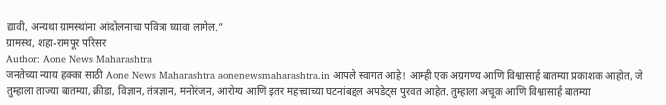द्यावी, अन्यथा ग्रामस्थांना आंदोलनाचा पवित्रा घ्यावा लागेल.”
ग्रामस्थ, शहा-रामपूर परिसर
Author: Aone News Maharashtra
जनतेच्या न्याय हक्का साठी Aone News Maharashtra aonenewsmaharashtra.in आपले स्वागत आहे! आम्ही एक अग्रगण्य आणि विश्वासार्ह बातम्या प्रकाशक आहोत, जे तुम्हाला ताज्या बातम्या, क्रीडा, विज्ञान, तंत्रज्ञान, मनोरंजन, आरोग्य आणि इतर महत्त्वाच्या घटनांबद्दल अपडेट्स पुरवत आहेत. तुम्हाला अचूक आणि विश्वासार्ह बातम्या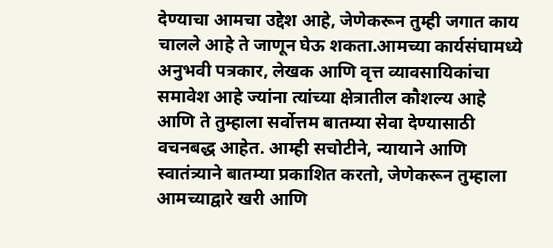देण्याचा आमचा उद्देश आहे, जेणेकरून तुम्ही जगात काय चालले आहे ते जाणून घेऊ शकता.आमच्या कार्यसंघामध्ये अनुभवी पत्रकार, लेखक आणि वृत्त व्यावसायिकांचा समावेश आहे ज्यांना त्यांच्या क्षेत्रातील कौशल्य आहे आणि ते तुम्हाला सर्वोत्तम बातम्या सेवा देण्यासाठी वचनबद्ध आहेत. आम्ही सचोटीने, न्यायाने आणि स्वातंत्र्याने बातम्या प्रकाशित करतो, जेणेकरून तुम्हाला आमच्याद्वारे खरी आणि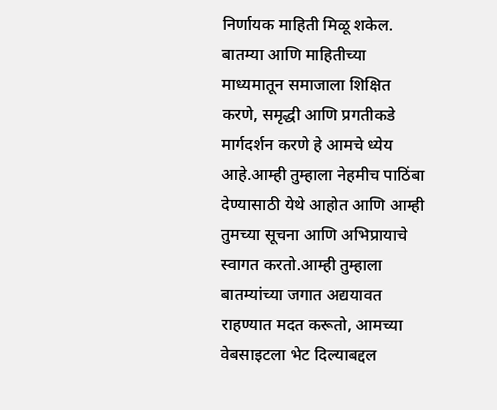निर्णायक माहिती मिळू शकेल. बातम्या आणि माहितीच्या माध्यमातून समाजाला शिक्षित करणे, समृद्धी आणि प्रगतीकडे मार्गदर्शन करणे हे आमचे ध्येय आहे.आम्ही तुम्हाला नेहमीच पाठिंबा देण्यासाठी येथे आहोत आणि आम्ही तुमच्या सूचना आणि अभिप्रायाचे स्वागत करतो.आम्ही तुम्हाला बातम्यांच्या जगात अद्ययावत राहण्यात मदत करूतो, आमच्या वेबसाइटला भेट दिल्याबद्दल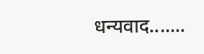धन्यवाद.......